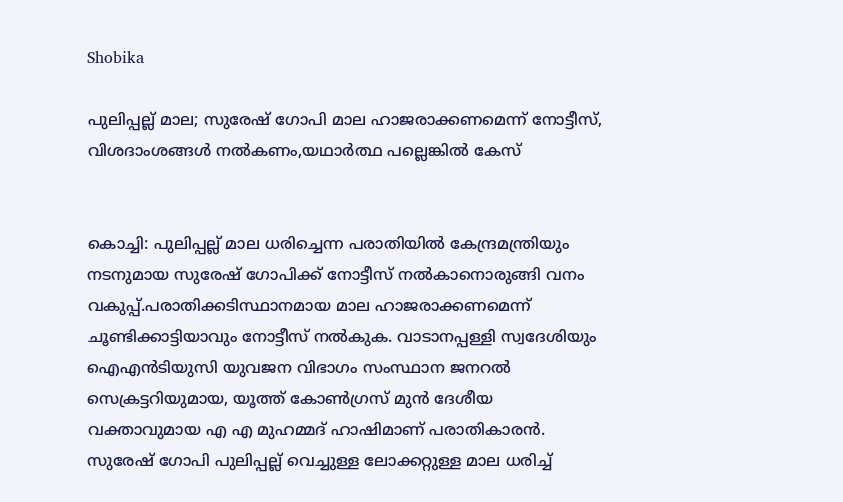Shobika

പുലിപ്പല്ല് മാല; സുരേഷ് ഗോപി മാല ഹാജരാക്കണമെന്ന് നോട്ടീസ്, വിശദാംശങ്ങള്‍ നല്‍കണം,യഥാര്‍ത്ഥ പല്ലെങ്കില്‍ കേസ്


കൊച്ചി: പുലിപ്പല്ല് മാല ധരിച്ചെന്ന പരാതിയില്‍ കേന്ദ്രമന്ത്രിയും നടനുമായ സുരേഷ് ഗോപിക്ക് നോട്ടീസ് നല്‍കാനൊരുങ്ങി വനം വകുപ്പ്.പരാതിക്കടിസ്ഥാനമായ മാല ഹാജരാക്കണമെന്ന് ചൂണ്ടിക്കാട്ടിയാവും നോട്ടീസ് നല്‍കുക. വാടാനപ്പള്ളി സ്വദേശിയും ഐഎന്‍ടിയുസി യുവജന വിഭാഗം സംസ്ഥാന ജനറല്‍ സെക്രട്ടറിയുമായ, യൂത്ത് കോണ്‍ഗ്രസ് മുന്‍ ദേശീയ വക്താവുമായ എ എ മുഹമ്മദ് ഹാഷിമാണ് പരാതികാരന്‍. സുരേഷ് ഗോപി പുലിപ്പല്ല് വെച്ചുള്ള ലോക്കറ്റുള്ള മാല ധരിച്ച്‌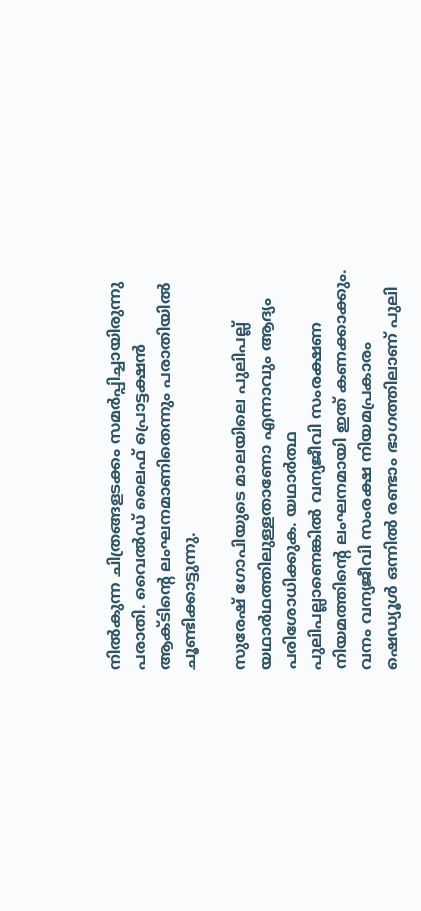നില്‍കുന്ന ചിത്രങ്ങളടക്കം സമര്‍പ്പിച്ചായിരുന്നു പരാതി. വൈല്‍ഡ് ലൈഫ് പ്രൊട്ടക്ഷന്‍ ആക്ടിന്റെ ലംഘനമാണിതെന്നും പരാതിയില്‍ ചൂണ്ടിക്കാട്ടുന്നു.

സുരേഷ് ഗോപിയുടെ മാലയിലെ പുലിപല്ല് യഥാര്‍ഥത്തിലുള്ളതാണോ എന്നാവും ആദ്യം പരിശോധിക്കുക. യഥാര്‍ത്ഥ പുലിപല്ലാണെങ്കില്‍ വന്യജീവി സംരക്ഷണ നിയമത്തിന്റെ ലംഘനമായി ഇത് കണക്കാക്കും. വനം വന്യജീവി സംരക്ഷ നിയമപ്രകാരം ഷെഡ്യൂള്‍ ഒന്നില്‍ രണ്ടാം ഭാഗത്തിലാണ് പുലി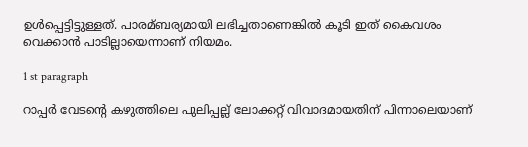ഉള്‍പ്പെട്ടിട്ടുള്ളത്. പാരമ്ബര്യമായി ലഭിച്ചതാണെങ്കില്‍ കൂടി ഇത് കൈവശം വെക്കാന്‍ പാടില്ലായെന്നാണ് നിയമം.

1 st paragraph

റാപ്പര്‍ വേടന്റെ കഴുത്തിലെ പുലിപ്പല്ല് ലോക്കറ്റ് വിവാദമായതിന് പിന്നാലെയാണ്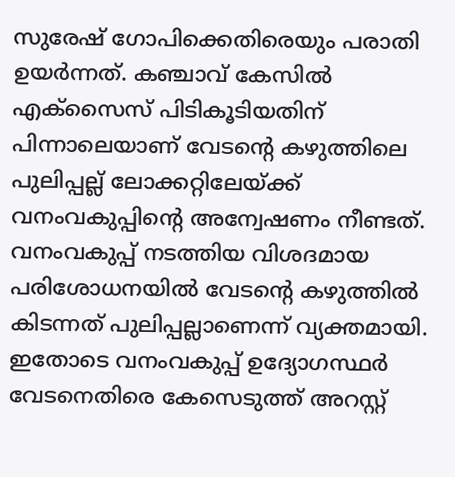സുരേഷ് ഗോപിക്കെതിരെയും പരാതി ഉയര്‍ന്നത്. കഞ്ചാവ് കേസില്‍ എക്‌സൈസ് പിടികൂടിയതിന് പിന്നാലെയാണ് വേടന്റെ കഴുത്തിലെ പുലിപ്പല്ല് ലോക്കറ്റിലേയ്ക്ക് വനംവകുപ്പിന്റെ അന്വേഷണം നീണ്ടത്. വനംവകുപ്പ് നടത്തിയ വിശദമായ പരിശോധനയില്‍ വേടന്റെ കഴുത്തില്‍ കിടന്നത് പുലിപ്പല്ലാണെന്ന് വ്യക്തമായി. ഇതോടെ വനംവകുപ്പ് ഉദ്യോഗസ്ഥര്‍ വേടനെതിരെ കേസെടുത്ത് അറസ്റ്റ്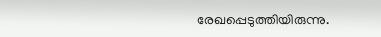രേഖപ്പെടുത്തിയിരുന്നു.